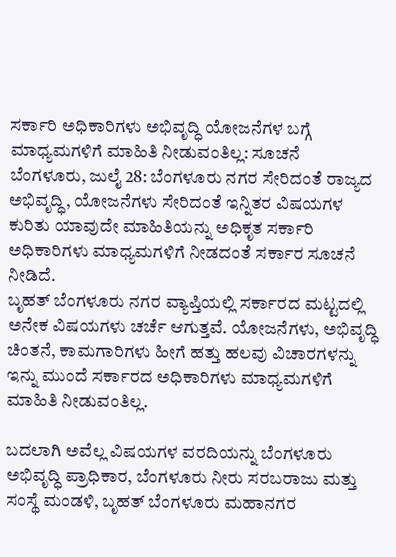ಸರ್ಕಾರಿ ಅಧಿಕಾರಿಗಳು ಅಭಿವೃದ್ಧಿ ಯೋಜನೆಗಳ ಬಗ್ಗೆ ಮಾಧ್ಯಮಗಳಿಗೆ ಮಾಹಿತಿ ನೀಡುವಂತಿಲ್ಲ: ಸೂಚನೆ
ಬೆಂಗಳೂರು, ಜುಲೈ 28: ಬೆಂಗಳೂರು ನಗರ ಸೇರಿದಂತೆ ರಾಜ್ಯದ ಅಭಿವೃದ್ಧಿ, ಯೋಜನೆಗಳು ಸೇರಿದಂತೆ ಇನ್ನಿತರ ವಿಷಯಗಳ ಕುರಿತು ಯಾವುದೇ ಮಾಹಿತಿಯನ್ನು ಅಧಿಕೃತ ಸರ್ಕಾರಿ ಅಧಿಕಾರಿಗಳು ಮಾಧ್ಯಮಗಳಿಗೆ ನೀಡದಂತೆ ಸರ್ಕಾರ ಸೂಚನೆ ನೀಡಿದೆ.
ಬೃಹತ್ ಬೆಂಗಳೂರು ನಗರ ವ್ಯಾಪ್ತಿಯಲ್ಲಿ ಸರ್ಕಾರದ ಮಟ್ಟದಲ್ಲಿ ಅನೇಕ ವಿಷಯಗಳು ಚರ್ಚೆ ಆಗುತ್ತವೆ. ಯೋಜನೆಗಳು, ಅಭಿವೃದ್ಧಿ ಚಿಂತನೆ, ಕಾಮಗಾರಿಗಳು ಹೀಗೆ ಹತ್ತು ಹಲವು ವಿಚಾರಗಳನ್ನು ಇನ್ನು ಮುಂದೆ ಸರ್ಕಾರದ ಅಧಿಕಾರಿಗಳು ಮಾಧ್ಯಮಗಳಿಗೆ ಮಾಹಿತಿ ನೀಡುವಂತಿಲ್ಲ.

ಬದಲಾಗಿ ಅವೆಲ್ಲ ವಿಷಯಗಳ ವರದಿಯನ್ನು ಬೆಂಗಳೂರು ಅಭಿವೃದ್ಧಿ ಪ್ರಾಧಿಕಾರ, ಬೆಂಗಳೂರು ನೀರು ಸರಬರಾಜು ಮತ್ತು ಸಂಸ್ಥೆ ಮಂಡಳಿ, ಬೃಹತ್ ಬೆಂಗಳೂರು ಮಹಾನಗರ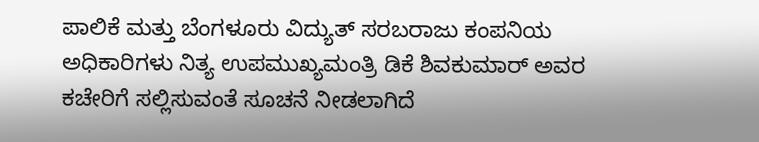ಪಾಲಿಕೆ ಮತ್ತು ಬೆಂಗಳೂರು ವಿದ್ಯುತ್ ಸರಬರಾಜು ಕಂಪನಿಯ ಅಧಿಕಾರಿಗಳು ನಿತ್ಯ ಉಪಮುಖ್ಯಮಂತ್ರಿ ಡಿಕೆ ಶಿವಕುಮಾರ್ ಅವರ ಕಚೇರಿಗೆ ಸಲ್ಲಿಸುವಂತೆ ಸೂಚನೆ ನೀಡಲಾಗಿದೆ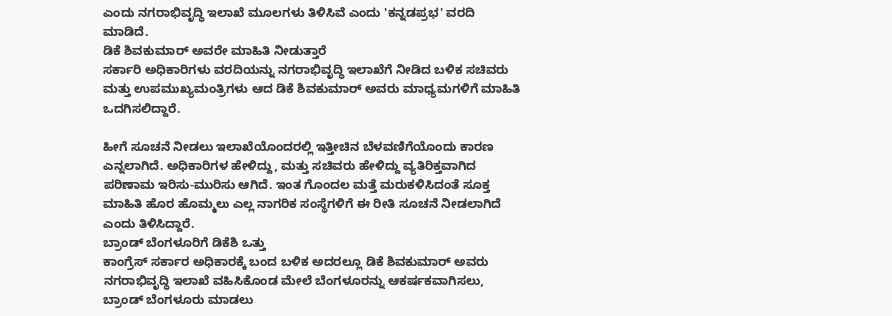ಎಂದು ನಗರಾಭಿವೃದ್ಧಿ ಇಲಾಖೆ ಮೂಲಗಳು ತಿಳಿಸಿವೆ ಎಂದು 'ಕನ್ನಡಪ್ರಭ' ವರದಿ ಮಾಡಿದೆ.
ಡಿಕೆ ಶಿವಕುಮಾರ್ ಅವರೇ ಮಾಹಿತಿ ನೀಡುತ್ತಾರೆ
ಸರ್ಕಾರಿ ಅಧಿಕಾರಿಗಳು ವರದಿಯನ್ನು ನಗರಾಭಿವೃದ್ಧಿ ಇಲಾಖೆಗೆ ನೀಡಿದ ಬಳಿಕ ಸಚಿವರು ಮತ್ತು ಉಪಮುಖ್ಯಮಂತ್ರಿಗಳು ಆದ ಡಿಕೆ ಶಿವಕುಮಾರ್ ಅವರು ಮಾಧ್ಯಮಗಳಿಗೆ ಮಾಹಿತಿ ಒದಗಿಸಲಿದ್ದಾರೆ.

ಹೀಗೆ ಸೂಚನೆ ನೀಡಲು ಇಲಾಖೆಯೊಂದರಲ್ಲಿ ಇತ್ತೀಚಿನ ಬೆಳವಣಿಗೆಯೊಂದು ಕಾರಣ ಎನ್ನಲಾಗಿದೆ. ಅಧಿಕಾರಿಗಳ ಹೇಳಿದ್ದು, ಮತ್ತು ಸಚಿವರು ಹೇಳಿದ್ದು ವ್ಯತಿರಿಕ್ತವಾಗಿದ ಪರಿಣಾಮ ಇರಿಸು-ಮುರಿಸು ಆಗಿದೆ. ಇಂತ ಗೊಂದಲ ಮತ್ತೆ ಮರುಕಳಿಸಿದಂತೆ ಸೂಕ್ತ ಮಾಹಿತಿ ಹೊರ ಹೊಮ್ಮಲು ಎಲ್ಲ ನಾಗರಿಕ ಸಂಸ್ಥೆಗಳಿಗೆ ಈ ರೀತಿ ಸೂಚನೆ ನೀಡಲಾಗಿದೆ ಎಂದು ತಿಳಿಸಿದ್ದಾರೆ.
ಬ್ರಾಂಡ್ ಬೆಂಗಳೂರಿಗೆ ಡಿಕೆಶಿ ಒತ್ತು
ಕಾಂಗ್ರೆಸ್ ಸರ್ಕಾರ ಅಧಿಕಾರಕ್ಕೆ ಬಂದ ಬಳಿಕ ಅದರಲ್ಲೂ ಡಿಕೆ ಶಿವಕುಮಾರ್ ಅವರು ನಗರಾಭಿವೃದ್ಧಿ ಇಲಾಖೆ ವಹಿಸಿಕೊಂಡ ಮೇಲೆ ಬೆಂಗಳೂರನ್ನು ಆಕರ್ಷಕವಾಗಿಸಲು, ಬ್ರಾಂಡ್ ಬೆಂಗಳೂರು ಮಾಡಲು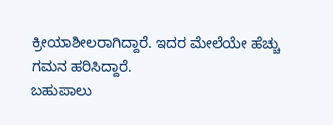ಕ್ರೀಯಾಶೀಲರಾಗಿದ್ದಾರೆ. ಇದರ ಮೇಲೆಯೇ ಹೆಚ್ಚು ಗಮನ ಹರಿಸಿದ್ದಾರೆ.
ಬಹುಪಾಲು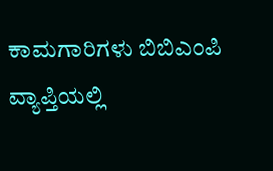ಕಾಮಗಾರಿಗಳು ಬಿಬಿಎಂಪಿ ವ್ಯಾಪ್ತಿಯಲ್ಲಿ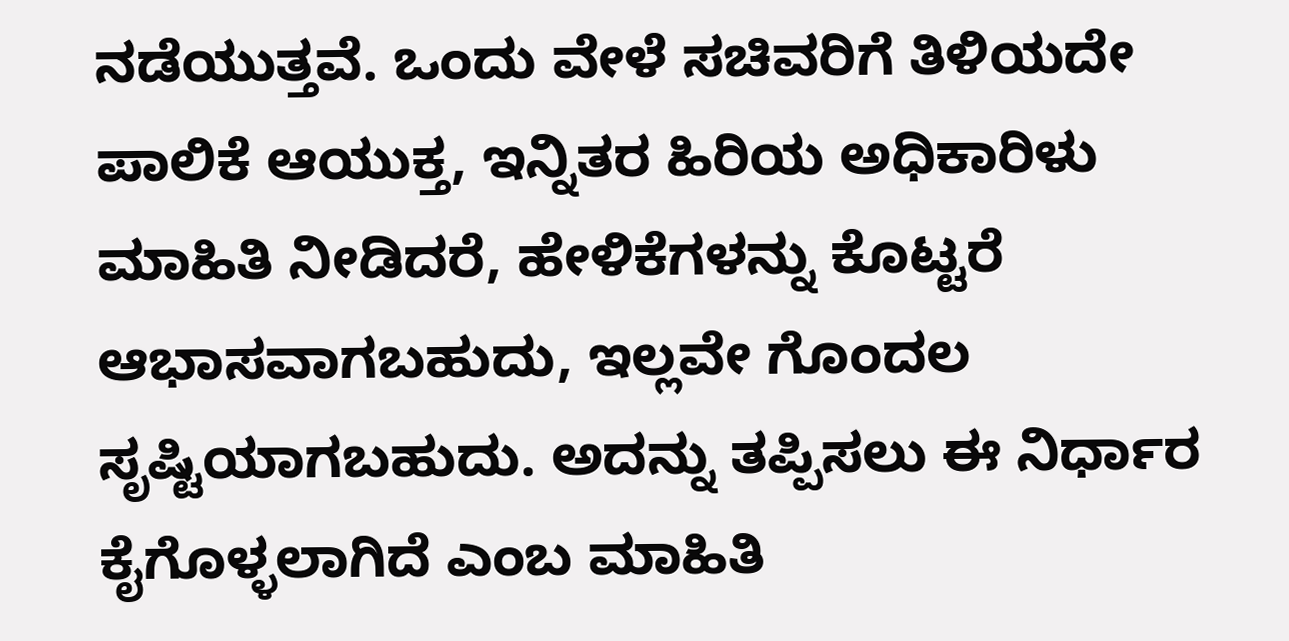ನಡೆಯುತ್ತವೆ. ಒಂದು ವೇಳೆ ಸಚಿವರಿಗೆ ತಿಳಿಯದೇ ಪಾಲಿಕೆ ಆಯುಕ್ತ, ಇನ್ನಿತರ ಹಿರಿಯ ಅಧಿಕಾರಿಳು ಮಾಹಿತಿ ನೀಡಿದರೆ, ಹೇಳಿಕೆಗಳನ್ನು ಕೊಟ್ಟರೆ ಆಭಾಸವಾಗಬಹುದು, ಇಲ್ಲವೇ ಗೊಂದಲ ಸೃಷ್ಟಿಯಾಗಬಹುದು. ಅದನ್ನು ತಪ್ಪಿಸಲು ಈ ನಿರ್ಧಾರ ಕೈಗೊಳ್ಳಲಾಗಿದೆ ಎಂಬ ಮಾಹಿತಿ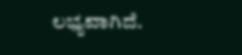ಲಭ್ಯವಾಗಿದೆ.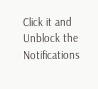Click it and Unblock the Notifications